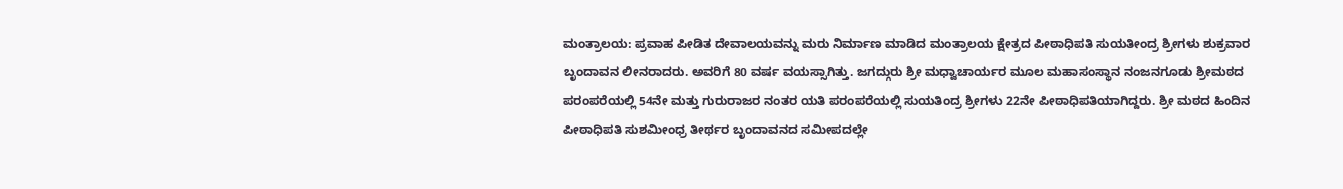ಮಂತ್ರಾಲಯ: ಪ್ರವಾಹ ಪೀಡಿತ ದೇವಾಲಯವನ್ನು ಮರು ನಿರ್ಮಾಣ ಮಾಡಿದ ಮಂತ್ರಾಲಯ ಕ್ಷೇತ್ರದ ಪೀಠಾಧಿಪತಿ ಸುಯತೀಂದ್ರ ಶ್ರೀಗಳು ಶುಕ್ರವಾರ ಬೃಂದಾವನ ಲೀನರಾದರು. ಅವರಿಗೆ 80 ವರ್ಷ ವಯಸ್ಸಾಗಿತ್ತು. ಜಗದ್ಗುರು ಶ್ರೀ ಮಧ್ವಾಚಾರ್ಯರ ಮೂಲ ಮಹಾಸಂಸ್ಥಾನ ನಂಜನಗೂಡು ಶ್ರೀಮಠದ ಪರಂಪರೆಯಲ್ಲಿ 54ನೇ ಮತ್ತು ಗುರುರಾಜರ ನಂತರ ಯತಿ ಪರಂಪರೆಯಲ್ಲಿ ಸುಯತಿಂದ್ರ ಶ್ರೀಗಳು 22ನೇ ಪೀಠಾಧಿಪತಿಯಾಗಿದ್ದರು. ಶ್ರೀ ಮಠದ ಹಿಂದಿನ ಪೀಠಾಧಿಪತಿ ಸುಶಮೀಂಧ್ರ ತೀರ್ಥರ ಬೃಂದಾವನದ ಸಮೀಪದಲ್ಲೇ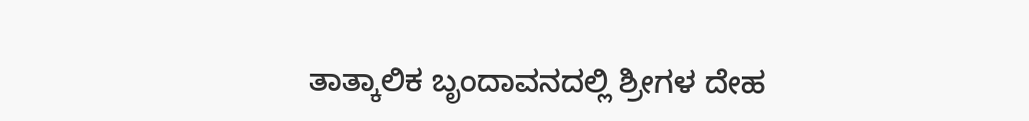ತಾತ್ಕಾಲಿಕ ಬೃಂದಾವನದಲ್ಲಿ ಶ್ರೀಗಳ ದೇಹ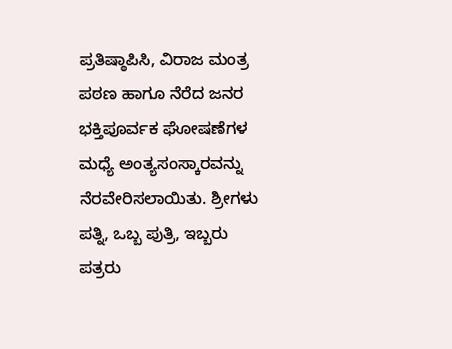ಪ್ರತಿಷ್ಠಾಪಿಸಿ, ವಿರಾಜ ಮಂತ್ರ ಪಠಣ ಹಾಗೂ ನೆರೆದ ಜನರ ಭಕ್ತಿಪೂರ್ವಕ ಘೋಷಣೆಗಳ ಮಧ್ಯೆ ಅಂತ್ಯಸಂಸ್ಕಾರವನ್ನು ನೆರವೇರಿಸಲಾಯಿತು. ಶ್ರೀಗಳು ಪತ್ನಿ, ಒಬ್ಬ ಪುತ್ರಿ, ಇಬ್ಬರು ಪತ್ರರು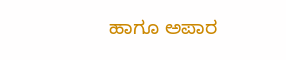ಹಾಗೂ ಅಪಾರ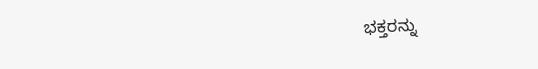ಭಕ್ತರನ್ನು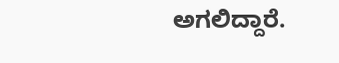ಅಗಲಿದ್ದಾರೆ.